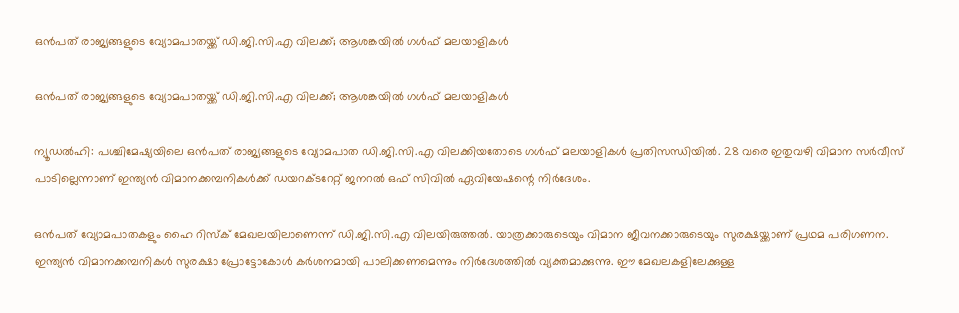ഒന്‍പത് രാജ്യങ്ങളുടെ വ്യോമപാതയ്ക്ക് ഡി.ജി.സി.എ വിലക്ക്; ആശങ്കയില്‍ ഗള്‍ഫ് മലയാളികള്‍

ഒന്‍പത് രാജ്യങ്ങളുടെ വ്യോമപാതയ്ക്ക് ഡി.ജി.സി.എ വിലക്ക്; ആശങ്കയില്‍ ഗള്‍ഫ് മലയാളികള്‍

ന്യൂഡല്‍ഹി: പശ്ചിമേഷ്യയിലെ ഒന്‍പത് രാജ്യങ്ങളുടെ വ്യോമപാത ഡി.ജി.സി.എ വിലക്കിയതോടെ ഗള്‍ഫ് മലയാളികള്‍ പ്രതിസന്ധിയില്‍. 28 വരെ ഇതുവഴി വിമാന സര്‍വീസ് പാടില്ലെന്നാണ് ഇന്ത്യന്‍ വിമാനക്കമ്പനികള്‍ക്ക് ഡയറക്ടറേറ്റ് ജനറല്‍ ഒഫ് സിവില്‍ ഏവിയേഷന്റെ നിര്‍ദേശം.

ഒന്‍പത് വ്യോമപാതകളും ഹൈ റിസ്‌ക് മേഖലയിലാണെന്ന് ഡി.ജി.സി.എ വിലയിരുത്തല്‍. യാത്രക്കാരുടെയും വിമാന ജീവനക്കാരുടെയും സുരക്ഷയ്ക്കാണ് പ്രഥമ പരിഗണന. ഇന്ത്യന്‍ വിമാനക്കമ്പനികള്‍ സുരക്ഷാ പ്രോട്ടോകോള്‍ കര്‍ശനമായി പാലിക്കണമെന്നും നിര്‍ദേശത്തില്‍ വ്യക്തമാക്കുന്നു. ഈ മേഖലകളിലേക്കുള്ള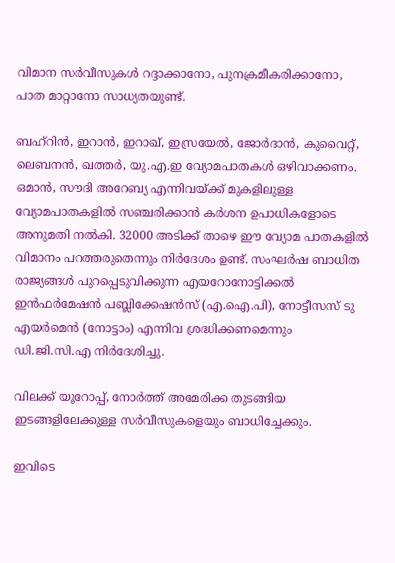വിമാന സര്‍വീസുകള്‍ റദ്ദാക്കാനോ, പുനക്രമീകരിക്കാനോ, പാത മാറ്റാനോ സാധ്യതയുണ്ട്.

ബഹ്‌റിന്‍, ഇറാന്‍, ഇറാഖ്, ഇസ്രയേല്‍, ജോര്‍ദാന്‍, കുവൈറ്റ്, ലെബനന്‍, ഖത്തര്‍, യു.എ.ഇ വ്യോമപാതകള്‍ ഒഴിവാക്കണം. ഒമാന്‍, സൗദി അറേബ്യ എന്നിവയ്ക്ക് മുകളിലുള്ള വ്യോമപാതകളില്‍ സഞ്ചരിക്കാന്‍ കര്‍ശന ഉപാധികളോടെ അനുമതി നല്‍കി. 32000 അടിക്ക് താഴെ ഈ വ്യോമ പാതകളില്‍ വിമാനം പറത്തരുതെന്നും നിര്‍ദേശം ഉണ്ട്. സംഘര്‍ഷ ബാധിത രാജ്യങ്ങള്‍ പുറപ്പെടുവിക്കുന്ന എയറോനോട്ടിക്കല്‍ ഇന്‍ഫര്‍മേഷന്‍ പബ്ലിക്കേഷന്‍സ് (എ.ഐ.പി), നോട്ടീസസ് ടു എയര്‍മെന്‍ (നോട്ടാം) എന്നിവ ശ്രദ്ധിക്കണമെന്നും ഡി.ജി.സി.എ നിര്‍ദേശിച്ചു.

വിലക്ക് യൂറോപ്പ്, നോര്‍ത്ത് അമേരിക്ക തുടങ്ങിയ ഇടങ്ങളിലേക്കുള്ള സര്‍വീസുകളെയും ബാധിച്ചേക്കും.

ഇവിടെ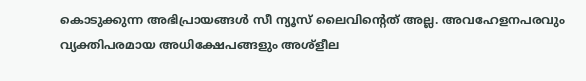കൊടുക്കുന്ന അഭിപ്രായങ്ങള്‍ സീ ന്യൂസ് ലൈവിന്റെത് അല്ല. അവഹേളനപരവും വ്യക്തിപരമായ അധിക്ഷേപങ്ങളും അശ്‌ളീല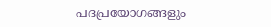പദപ്രയോഗങ്ങളും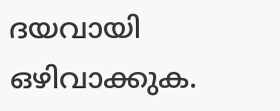ദയവായി ഒഴിവാക്കുക.